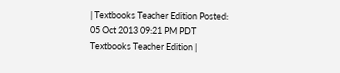| Textbooks Teacher Edition Posted: 05 Oct 2013 09:21 PM PDT Textbooks Teacher Edition |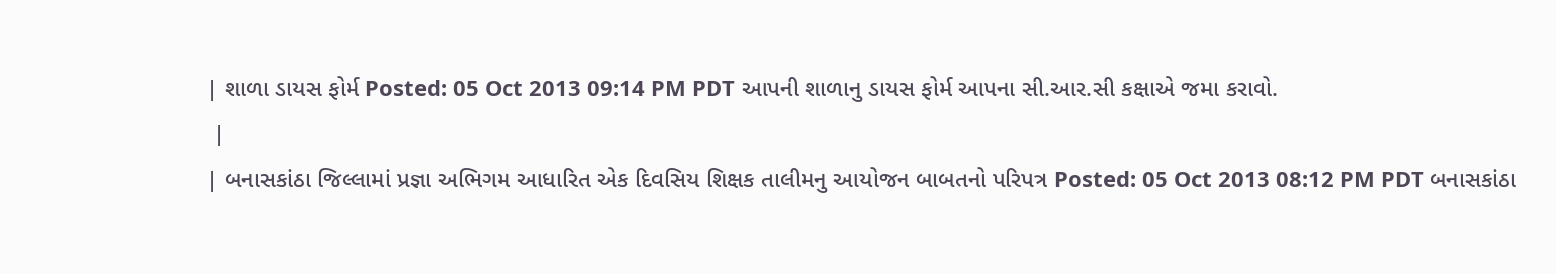| શાળા ડાયસ ફોર્મ Posted: 05 Oct 2013 09:14 PM PDT આપની શાળાનુ ડાયસ ફોર્મ આપના સી.આર.સી કક્ષાએ જમા કરાવો.
 |
| બનાસકાંઠા જિલ્લામાં પ્રજ્ઞા અભિગમ આધારિત એક દિવસિય શિક્ષક તાલીમનુ આયોજન બાબતનો પરિપત્ર Posted: 05 Oct 2013 08:12 PM PDT બનાસકાંઠા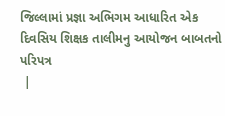જિલ્લામાં પ્રજ્ઞા અભિગમ આધારિત એક દિવસિય શિક્ષક તાલીમનુ આયોજન બાબતનો પરિપત્ર
 |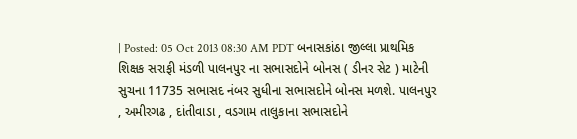| Posted: 05 Oct 2013 08:30 AM PDT બનાસકાંઠા જીલ્લા પ્રાથમિક શિક્ષક સરાફી મંડળી પાલનપુર ના સભાસદોને બોનસ ( ડીનર સેટ ) માટેની સુચના 11735 સભાસદ નંબર સુધીના સભાસદોને બોનસ મળશે. પાલનપુર , અમીરગઢ , દાંતીવાડા , વડગામ તાલુકાના સભાસદોને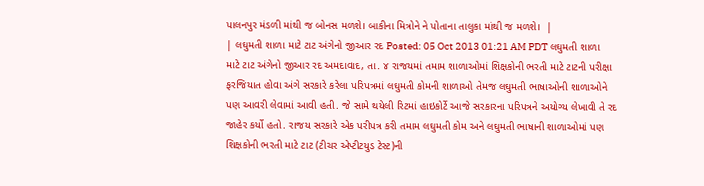પાલનપુર મંડળી માંથી જ બોનસ મળશે। બાકીના મિત્રોને ને પોતાના તાલુકા માંથી જ મળશે।  |
| લઘુમતી શાળા માટે ટાટ અંગેનો જીઆર રદ Posted: 05 Oct 2013 01:21 AM PDT લઘુમતી શાળા માટે ટાટ અંગેનો જીઆર રદ અમદાવાદ, તા. ૪ રાજયમાં તમામ શાળાઓમાં શિક્ષકોની ભરતી માટે ટાટની પરીક્ષા ફરજિયાત હોવા અંગે સરકારે કરેલા પરિપત્રમાં લઘુમતી કોમની શાળાઓ તેમજ લઘુમતી ભાષાઓની શાળાઓને પણ આવરી લેવામાં આવી હતી. જે સામે થયેલી રિટમાં હાઇકોર્ટે આજે સરકારના પરિપત્રને અયોગ્ય લેખાવી તે રદ જાહેર કર્યો હતો. રાજય સરકારે એક પરીપત્ર કરી તમામ લઘુમતી કોમ અને લઘુમતી ભાષાની શાળાઓમાં પણ શિક્ષકોની ભરતી માટે ટાટ (ટીચર એપ્ટીટયુડ ટેસ્ટ)ની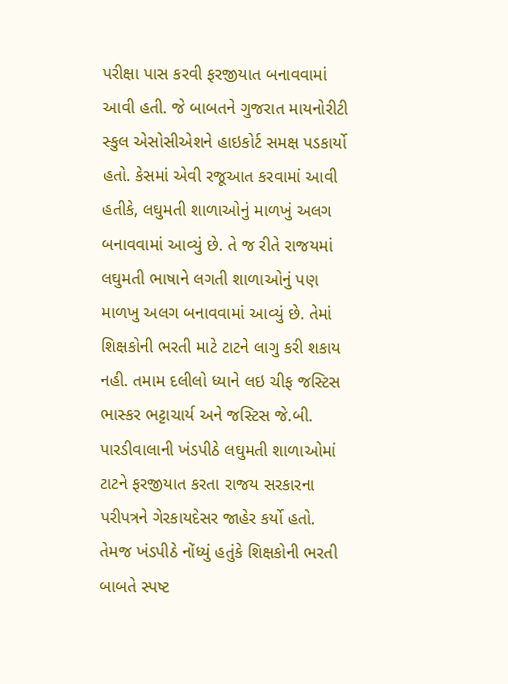પરીક્ષા પાસ કરવી ફરજીયાત બનાવવામાં આવી હતી. જે બાબતને ગુજરાત માયનોરીટી સ્કુલ એસોસીએશને હાઇકોર્ટ સમક્ષ પડકાર્યો હતો. કેસમાં એવી રજૂઆત કરવામાં આવી હતીકે, લઘુમતી શાળાઓનું માળખું અલગ બનાવવામાં આવ્યું છે. તે જ રીતે રાજયમાં લઘુમતી ભાષાને લગતી શાળાઓનું પણ માળખુ અલગ બનાવવામાં આવ્યું છે. તેમાં શિક્ષકોની ભરતી માટે ટાટને લાગુ કરી શકાય નહી. તમામ દલીલો ધ્યાને લઇ ચીફ જસ્ટિસ ભાસ્કર ભટ્ટાચાર્ય અને જસ્ટિસ જે.બી. પારડીવાલાની ખંડપીઠે લઘુમતી શાળાઓમાં ટાટને ફરજીયાત કરતા રાજય સરકારના પરીપત્રને ગેરકાયદેસર જાહેર કર્યો હતો. તેમજ ખંડપીઠે નોંધ્યું હતુંકે શિક્ષકોની ભરતી બાબતે સ્પષ્ટ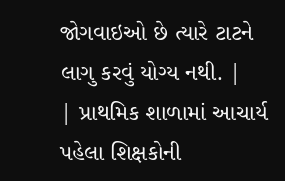જોગવાઇઓ છે ત્યારે ટાટને લાગુ કરવું યોગ્ય નથી. |
| પ્રાથમિક શાળામાં આચાર્ય પહેલા શિક્ષકોની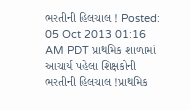ભરતીની હિલચાલ ! Posted: 05 Oct 2013 01:16 AM PDT પ્રાથમિક શાળામાં આચાર્ય પહેલા શિક્ષકોની ભરતીની હિલચાલ !પ્રાથમિક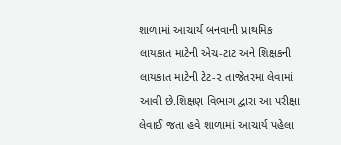શાળામાં આચાર્ય બનવાની પ્રાથમિક લાયકાત માટેની એચ-ટાટ અને શિક્ષકની લાયકાત માટેની ટેટ-૨ તાજેતરમા લેવામાં આવી છે.શિક્ષણ વિભાગ દ્વારા આ પરીક્ષા લેવાઈ જતા હવે શાળામાં આચાર્ય પહેલા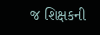જ શિક્ષકની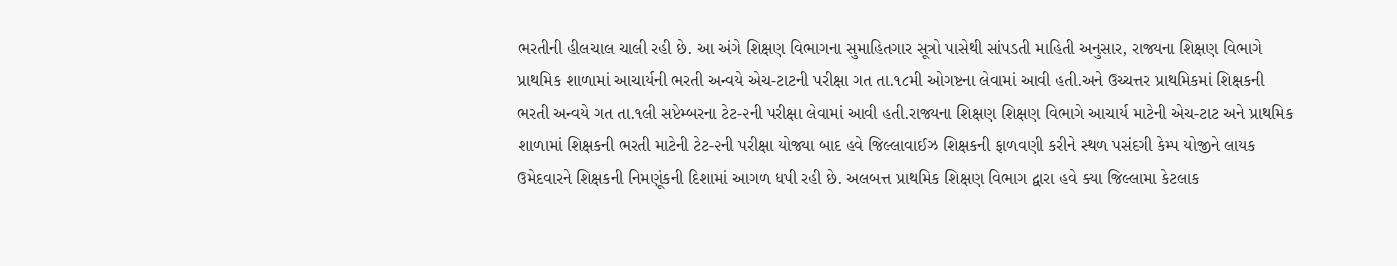ભરતીની હીલચાલ ચાલી રહી છે. આ અંગે શિક્ષણ વિભાગના સુમાહિતગાર સૂત્રો પાસેથી સાંપડતી માહિતી અનુસાર, રાજ્યના શિક્ષણ વિભાગે પ્રાથમિક શાળામાં આચાર્યની ભરતી અન્વયે એચ-ટાટની પરીક્ષા ગત તા.૧૮મી ઓગષ્ટના લેવામાં આવી હતી.અને ઉચ્ચત્તર પ્રાથમિકમાં શિક્ષકની ભરતી અન્વયે ગત તા.૧લી સપ્ટેમ્બરના ટેટ-૨ની પરીક્ષા લેવામાં આવી હતી.રાજ્યના શિક્ષણ શિક્ષણ વિભાગે આચાર્ય માટેની એચ-ટાટ અને પ્રાથમિક શાળામાં શિક્ષકની ભરતી માટેની ટેટ-૨ની પરીક્ષા યોજ્યા બાદ હવે જિલ્લાવાઈઝ શિક્ષકની ફાળવણી કરીને સ્થળ પસંદગી કેમ્પ યોજીને લાયક ઉમેદવારને શિક્ષકની નિમણૂંકની દિશામાં આગળ ધપી રહી છે. અલબત્ત પ્રાથમિક શિક્ષણ વિભાગ દ્વારા હવે ક્યા જિલ્લામા કેટલાક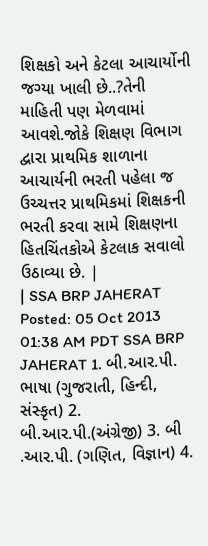શિક્ષકો અને કેટલા આચાર્યોની જગ્યા ખાલી છે..?તેની માહિતી પણ મેળવામાં આવશે.જોકે શિક્ષણ વિભાગ દ્વારા પ્રાથમિક શાળાના આચાર્યની ભરતી પહેલા જ ઉચ્ચત્તર પ્રાથમિકમાં શિક્ષકની ભરતી કરવા સામે શિક્ષણના હિતચિંતકોએ કેટલાક સવાલો ઉઠાવ્યા છે. |
| SSA BRP JAHERAT Posted: 05 Oct 2013 01:38 AM PDT SSA BRP JAHERAT 1. બી.આર.પી. ભાષા (ગુજરાતી, હિન્દી, સંસ્કૃત) 2. બી.આર.પી.(અંગ્રેજી) 3. બી .આર.પી. (ગણિત, વિજ્ઞાન) 4.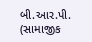બી.આર.પી. (સામાજીક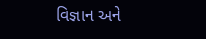વિજ્ઞાન અને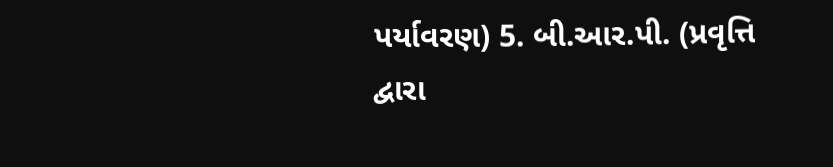પર્યાવરણ) 5. બી.આર.પી. (પ્રવૃત્તિ દ્વારા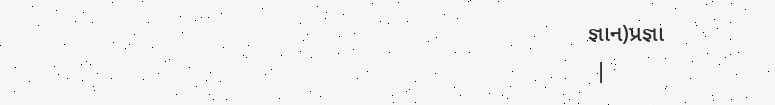જ્ઞાન)પ્રજ્ઞા
 |